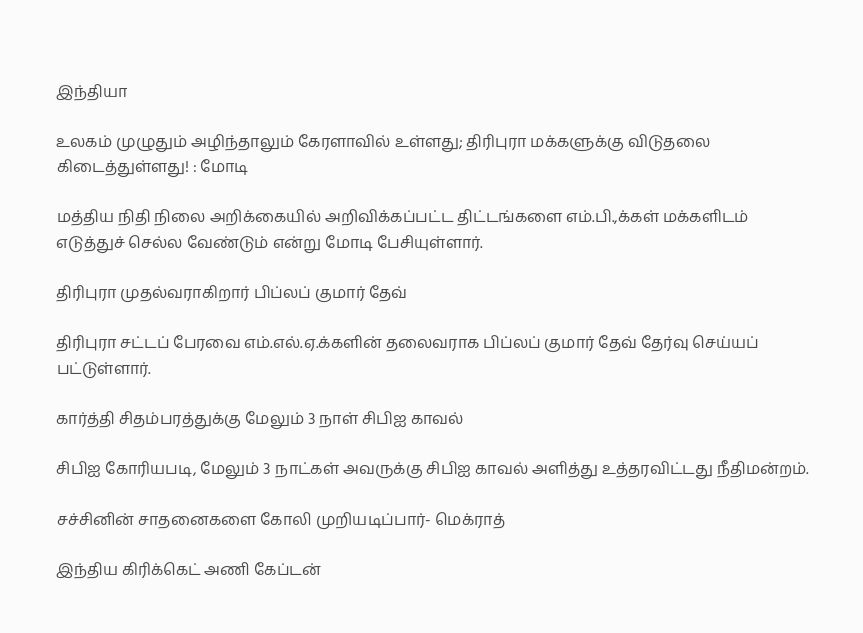இந்தியா

உலகம் முழுதும் அழிந்தாலும் கேரளாவில் உள்ளது; திரிபுரா மக்களுக்கு விடுதலை கிடைத்துள்ளது! : மோடி

மத்திய நிதி நிலை அறிக்கையில் அறிவிக்கப்பட்ட திட்டங்களை எம்.பி.,க்கள் மக்களிடம் எடுத்துச் செல்ல வேண்டும் என்று மோடி பேசியுள்ளார்.

திரிபுரா முதல்வராகிறார் பிப்லப் குமார் தேவ்

திரிபுரா சட்டப் பேரவை எம்.எல்.ஏ.க்களின் தலைவராக பிப்லப் குமார் தேவ் தேர்வு செய்யப் பட்டுள்ளார்.

கார்த்தி சிதம்பரத்துக்கு மேலும் 3 நாள் சிபிஐ காவல்

சிபிஐ கோரியபடி, மேலும் 3 நாட்கள் அவருக்கு சிபிஐ காவல் அளித்து உத்தரவிட்டது நீதிமன்றம்.

சச்சினின் சாதனைகளை கோலி முறியடிப்பார்- மெக்ராத்

இந்திய கிரிக்கெட் அணி கேப்டன்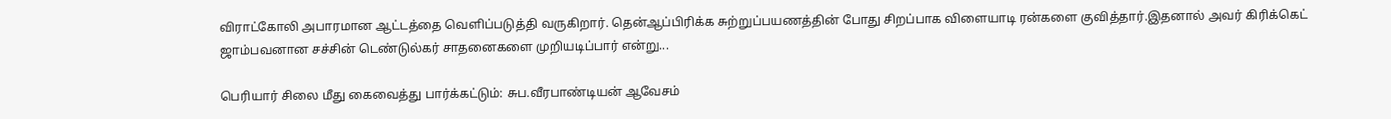விராட்கோலி அபாரமான ஆட்டத்தை வெளிப்படுத்தி வருகிறார். தென்ஆப்பிரிக்க சுற்றுப்பயணத்தின் போது சிறப்பாக விளையாடி ரன்களை குவித்தார்.இதனால் அவர் கிரிக்கெட் ஜாம்பவனான சச்சின் டெண்டுல்கர் சாதனைகளை முறியடிப்பார் என்று...

பெரியார் சிலை மீது கைவைத்து பார்க்கட்டும்: சுப.வீரபாண்டியன் ஆவேசம்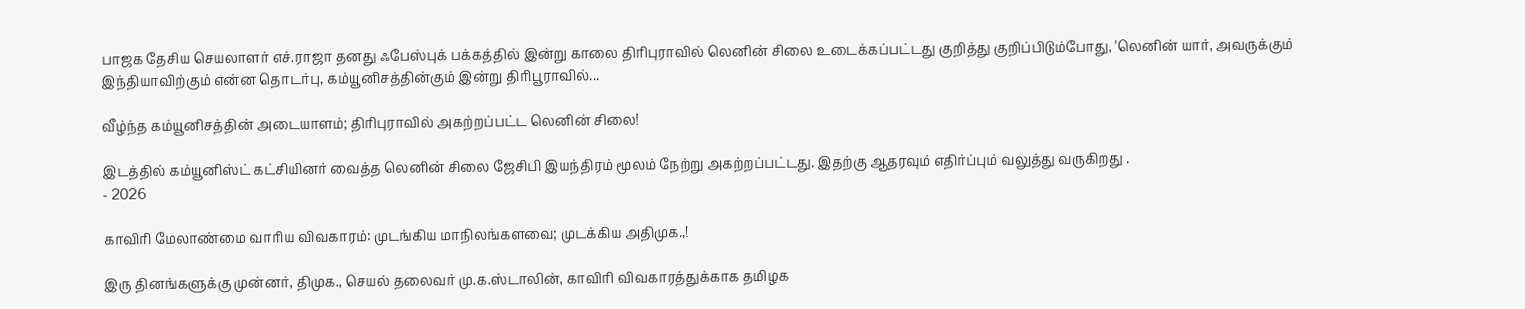பாஜக தேசிய செயலாளர் எச்.ராஜா தனது ஃபேஸ்புக் பக்கத்தில் இன்று காலை திரிபுராவில் லெனின் சிலை உடைக்கப்பட்டது குறித்து குறிப்பிடும்போது, 'லெனின் யார், அவருக்கும் இந்தியாவிற்கும் என்ன தொடர்பு, கம்யூனிசத்தின்கும் இன்று திரிபூராவில்...

வீழ்ந்த கம்யூனிசத்தின் அடையாளம்; திரிபுராவில் அகற்றப்பட்ட லெனின் சிலை!

இடத்தில் கம்யூனிஸ்ட் கட்சியினர் வைத்த லெனின் சிலை ஜேசிபி இயந்திரம் மூலம் நேற்று அகற்றப்பட்டது. இதற்கு ஆதரவும் எதிர்ப்பும் வலுத்து வருகிறது .
- 2026

காவிரி மேலாண்மை வாரிய விவகாரம்: முடங்கிய மாநிலங்களவை; முடக்கிய அதிமுக.,!

இரு தினங்களுக்கு முன்னர், திமுக., செயல் தலைவர் மு.க.ஸ்டாலின், காவிரி விவகாரத்துக்காக தமிழக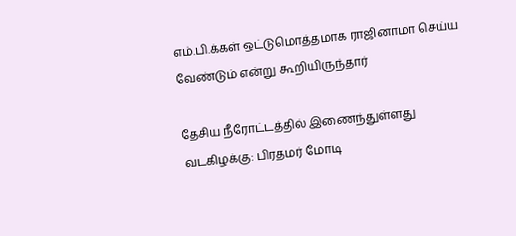எம்.பி.க்கள் ஒட்டுமொத்தமாக ராஜினாமா செய்ய வேண்டும் என்று கூறியிருந்தார்

தேசிய நீரோட்டத்தில் இணைந்துள்ளது வடகிழக்கு: பிரதமர் மோடி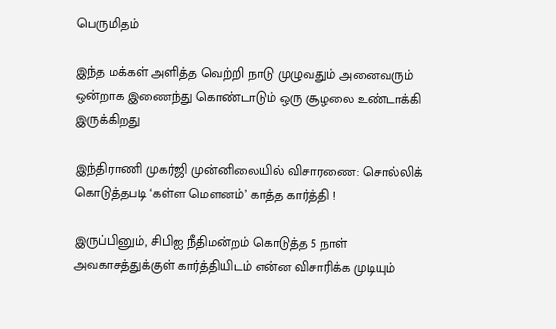பெருமிதம்

இந்த மக்கள் அளித்த வெற்றி நாடு முழுவதும் அனைவரும் ஒன்றாக இணைந்து கொண்டாடும் ஒரு சூழலை உண்டாக்கி இருக்கிறது

இந்திராணி முகர்ஜி முன்னிலையில் விசாரணை: சொல்லிக் கொடுத்தபடி ‘கள்ள மௌனம்’ காத்த கார்த்தி !

இருப்பினும், சிபிஐ நீதிமன்றம் கொடுத்த 5 நாள் அவகாசத்துக்குள் கார்த்தியிடம் என்ன விசாரிக்க முடியும்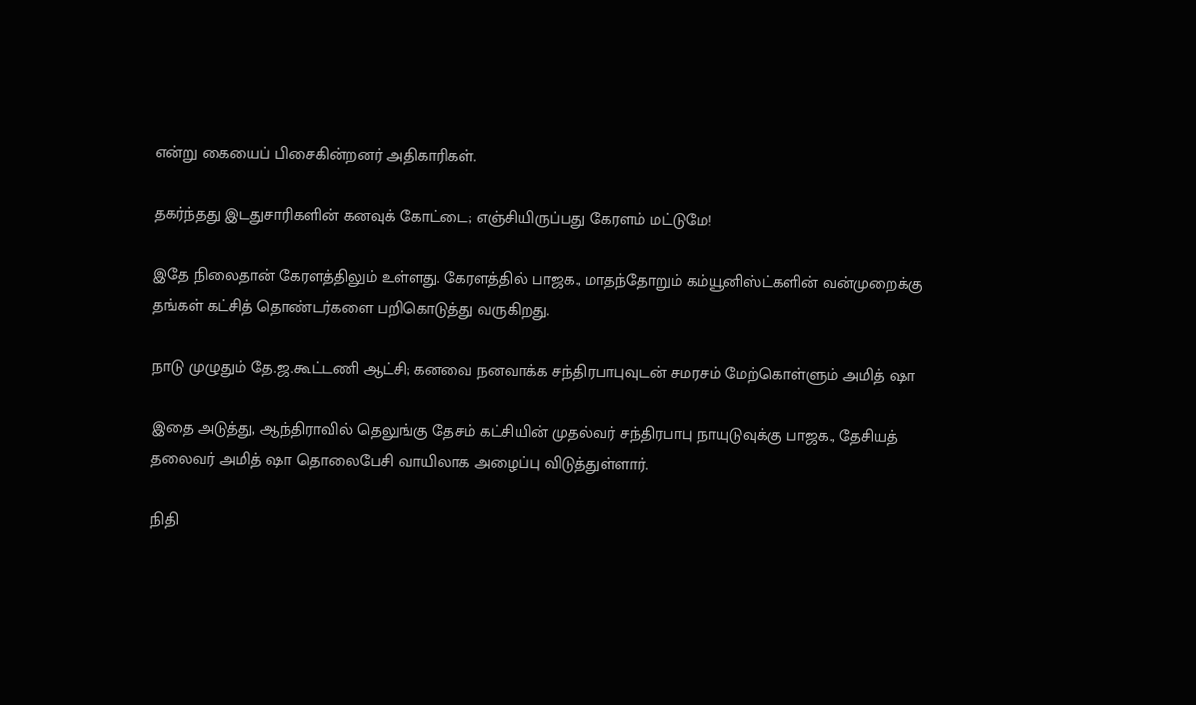என்று கையைப் பிசைகின்றனர் அதிகாரிகள்.

தகர்ந்தது இடதுசாரிகளின் கனவுக் கோட்டை; எஞ்சியிருப்பது கேரளம் மட்டுமே!

இதே நிலைதான் கேரளத்திலும் உள்ளது. கேரளத்தில் பாஜக., மாதந்தோறும் கம்யூனிஸ்ட்களின் வன்முறைக்கு தங்கள் கட்சித் தொண்டர்களை பறிகொடுத்து வருகிறது.

நாடு முழுதும் தே.ஜ.கூட்டணி ஆட்சி; கனவை நனவாக்க சந்திரபாபுவுடன் சமரசம் மேற்கொள்ளும் அமித் ஷா

இதை அடுத்து, ஆந்திராவில் தெலுங்கு தேசம் கட்சியின் முதல்வர் சந்திரபாபு நாயுடுவுக்கு பாஜக., தேசியத் தலைவர் அமித் ஷா தொலைபேசி வாயிலாக அழைப்பு விடுத்துள்ளார்.

நிதி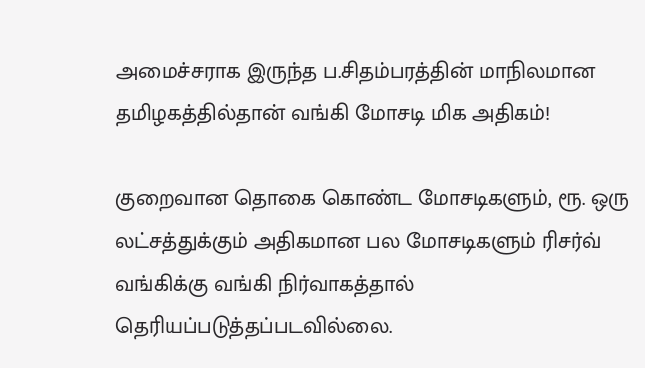அமைச்சராக இருந்த ப.சிதம்பரத்தின் மாநிலமான தமிழகத்தில்தான் வங்கி மோசடி மிக அதிகம்!

குறைவான தொகை கொண்ட மோசடிகளும், ரூ. ஒரு லட்சத்துக்கும் அதிகமான பல மோசடிகளும் ரிசர்வ் வங்கிக்கு வங்கி நிர்வாகத்தால் தெரியப்படுத்தப்படவில்லை.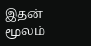இதன் மூலம்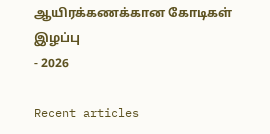ஆயிரக்கணக்கான கோடிகள் இழப்பு
- 2026

Recent articles